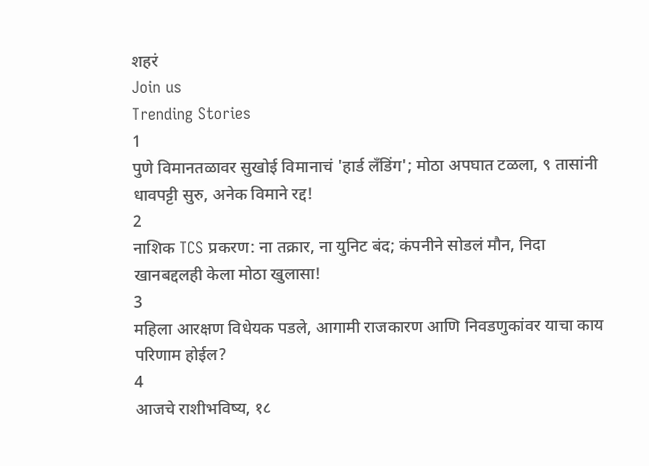शहरं
Join us
Trending Stories
1
पुणे विमानतळावर सुखोई विमानाचं 'हार्ड लँडिंग'; मोठा अपघात टळला, ९ तासांनी धावपट्टी सुरु, अनेक विमाने रद्द!
2
नाशिक TCS प्रकरण: ना तक्रार, ना युनिट बंद; कंपनीने सोडलं मौन, निदा खानबद्दलही केला मोठा खुलासा!
3
महिला आरक्षण विधेयक पडले, आगामी राजकारण आणि निवडणुकांवर याचा काय परिणाम होईल?
4
आजचे राशीभविष्य, १८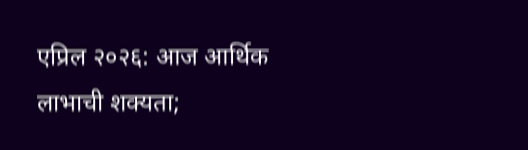एप्रिल २०२६: आज आर्थिक लाभाची शक्यता;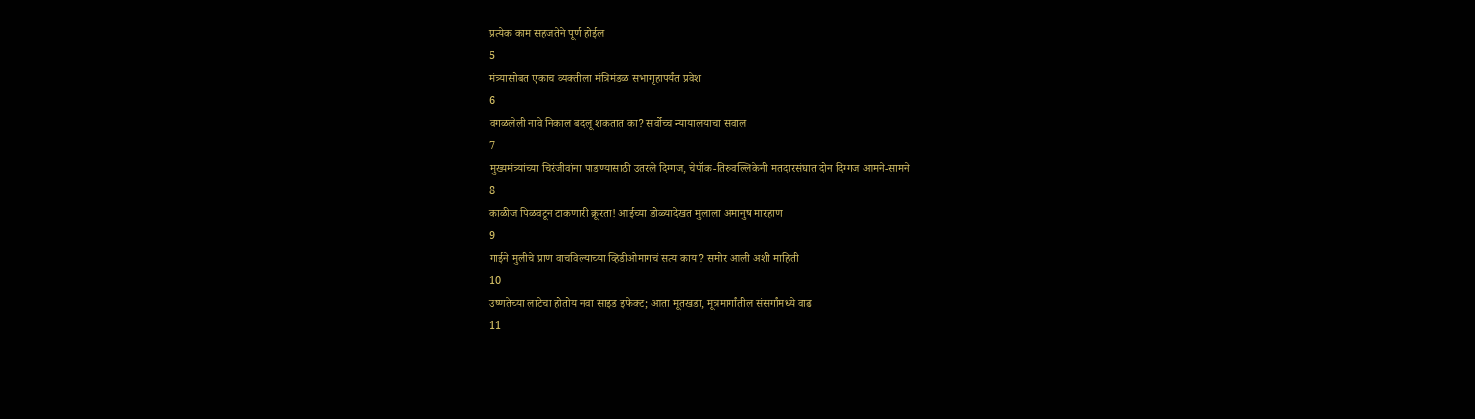प्रत्येक काम सहजतेने पूर्ण होईल
5
मंत्र्यासोबत एकाच व्यक्तीला मंत्रिमंडळ सभागृहापर्यंत प्रवेश
6
वगळलेली नावे निकाल बदलू शकतात का? सर्वोच्च न्यायालयाचा सवाल
7
मुख्यमंत्र्यांच्या चिरंजीवांना पाडण्यासाठी उतरले दिग्गज, चेपॉक-तिरुवल्लिकेनी मतदारसंघात दोन दिग्गज आमने-सामने
8
काळीज पिळवटून टाकणारी क्रूरता! आईच्या डोळ्यादेखत मुलाला अमानुष मारहाण
9
गाईने मुलीचे प्राण वाचविल्याच्या व्हिडीओमागचं सत्य काय? समोर आली अशी माहिती
10
उष्णतेच्या लाटेचा होतोय नवा साइड इफेक्ट; आता मूतखडा, मूत्रमार्गांतील संसर्गांमध्ये वाढ
11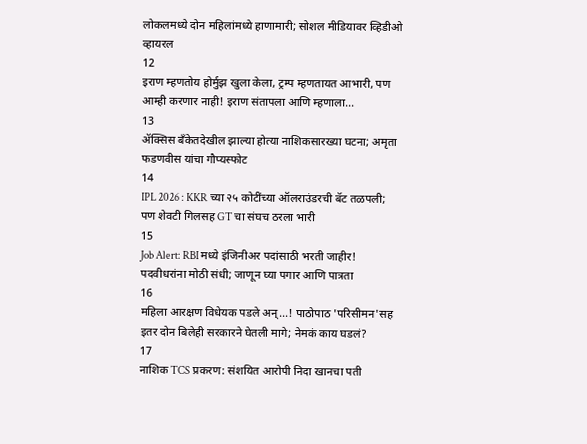लोकलमध्ये दोन महिलांमध्ये हाणामारी; सोशल मीडियावर व्हिडीओ व्हायरल
12
इराण म्हणतोय होर्मुझ खुला केला, ट्रम्प म्हणतायत आभारी, पण आम्ही करणार नाही! इराण संतापला आणि म्हणाला...
13
ॲक्सिस बँकेतदेखील झाल्या होत्या नाशिकसारख्या घटना; अमृता फडणवीस यांचा गौप्यस्फोट
14
IPL 2026 : KKR च्या २५ कोटींच्या ऑलराउंडरची बॅट तळपली; पण शेवटी गिलसह GT चा संघच ठरला भारी
15
Job Alert: RBI मध्ये इंजिनीअर पदांसाठी भरती जाहीर! पदवीधरांना मोठी संधी; जाणून घ्या पगार आणि पात्रता
16
महिला आरक्षण विधेयक पडले अन्...! पाठोपाठ 'परिसीमन'सह इतर दोन बिलेही सरकारने घेतली मागे; नेमकं काय घडलं?
17
नाशिक TCS प्रकरण: संशयित आरोपी निदा खानचा पती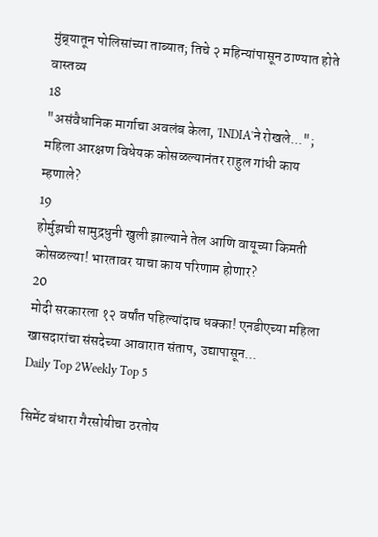मुंब्र्यातून पोलिसांच्या ताब्यात; तिचे २ महिन्यांपासून ठाण्यात होते वास्तव्य
18
"असंवैधानिक मार्गाचा अवलंब केला, 'INDIA'ने रोखले..."; महिला आरक्षण विधेयक कोसळल्यानंतर राहुल गांधी काय म्हणाले?
19
होर्मुझची सामुद्रधुनी खुली झाल्याने तेल आणि वायूच्या किमती कोसळल्या! भारतावर याचा काय परिणाम होणार?
20
मोदी सरकारला १२ वर्षांत पहिल्यांदाच धक्का! एनडीएच्या महिला खासदारांचा संसदेच्या आवारात संताप, उद्यापासून...
Daily Top 2Weekly Top 5

सिमेंट बंधारा गैरसोयीचा ठरतोय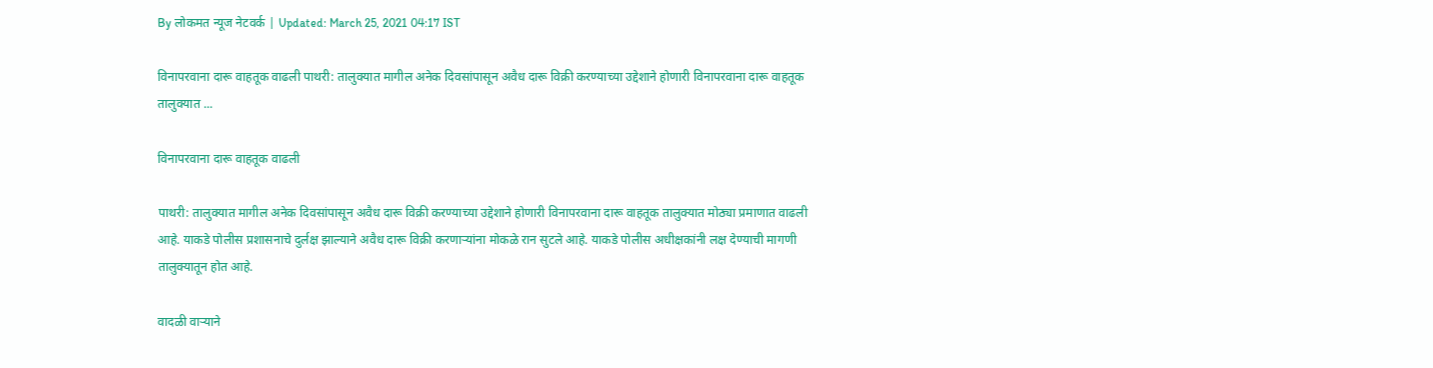By लोकमत न्यूज नेटवर्क | Updated: March 25, 2021 04:17 IST

विनापरवाना दारू वाहतूक वाढली पाथरी: तालुक्यात मागील अनेक दिवसांपासून अवैध दारू विक्री करण्याच्या उद्देशाने होणारी विनापरवाना दारू वाहतूक तालुक्यात ...

विनापरवाना दारू वाहतूक वाढली

पाथरी: तालुक्यात मागील अनेक दिवसांपासून अवैध दारू विक्री करण्याच्या उद्देशाने होणारी विनापरवाना दारू वाहतूक तालुक्यात मोठ्या प्रमाणात वाढली आहे. याकडे पोलीस प्रशासनाचे दुर्लक्ष झाल्याने अवैध दारू विक्री करणार्‍यांना मोकळे रान सुटले आहे. याकडे पोलीस अधीक्षकांनी लक्ष देण्याची मागणी तालुक्यातून होत आहे.

वादळी वाऱ्याने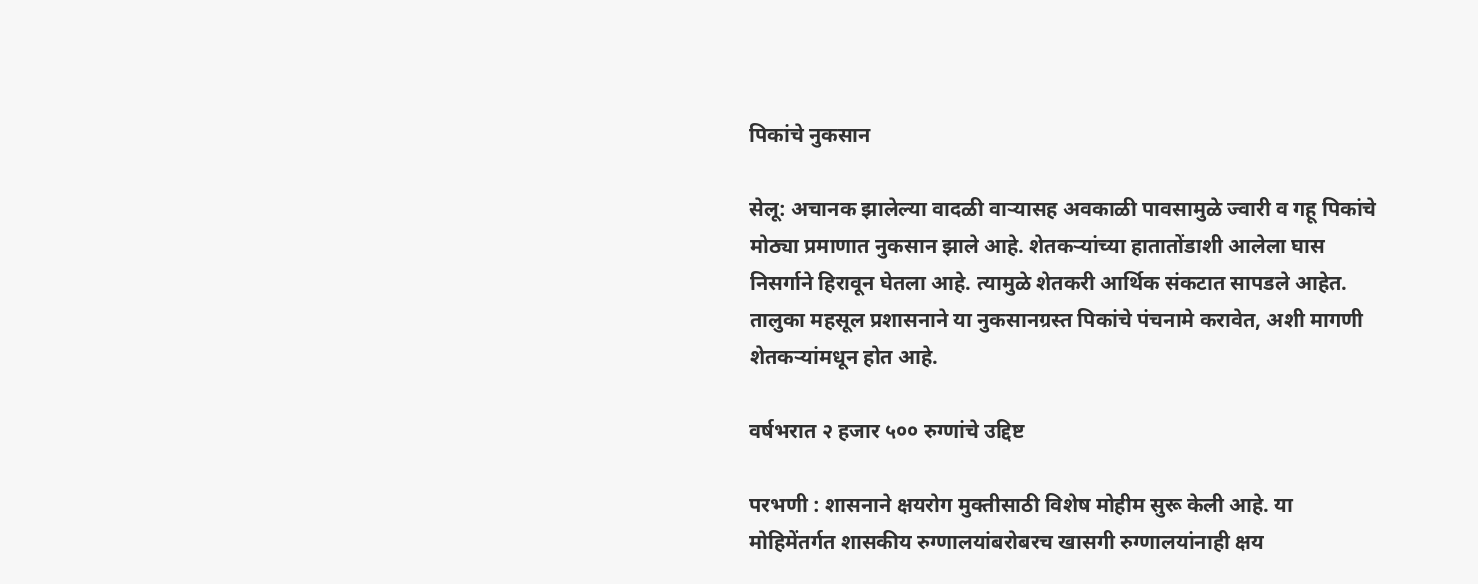पिकांचे नुकसान

सेलू: अचानक झालेल्या वादळी वाऱ्यासह अवकाळी पावसामुळे ज्वारी व गहू पिकांचे मोठ्या प्रमाणात नुकसान झाले आहे. शेतकऱ्यांच्या हातातोंडाशी आलेला घास निसर्गाने हिरावून घेतला आहे. त्यामुळे शेतकरी आर्थिक संकटात सापडले आहेत. तालुका महसूल प्रशासनाने या नुकसानग्रस्त पिकांचे पंचनामे करावेत, अशी मागणी शेतकऱ्यांमधून होत आहे.

वर्षभरात २ हजार ५०० रुग्णांचे उद्दिष्ट

परभणी : शासनाने क्षयरोग मुक्तीसाठी विशेष मोहीम सुरू केली आहे. या मोहिमेंतर्गत शासकीय रुग्णालयांबरोबरच खासगी रुग्णालयांनाही क्षय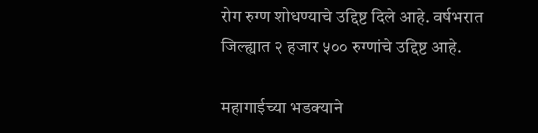रोग रुग्ण शोधण्याचे उद्दिष्ट दिले आहे. वर्षभरात जिल्ह्यात २ हजार ५०० रुग्णांचे उद्दिष्ट आहे.

महागाईच्या भडक्याने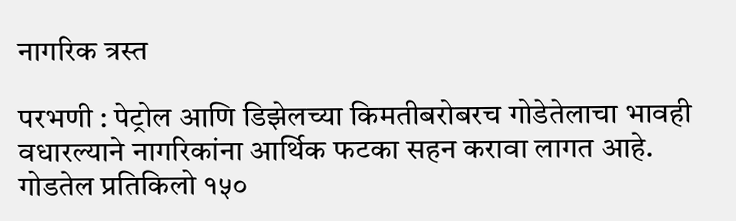नागरिक त्रस्त

परभणी : पेट्रोल आणि डिझेलच्या किमतीबरोबरच गोडेतेलाचा भावही वधारल्याने नागरिकांना आर्थिक फटका सहन करावा लागत आहे. गोडतेल प्रतिकिलो १५०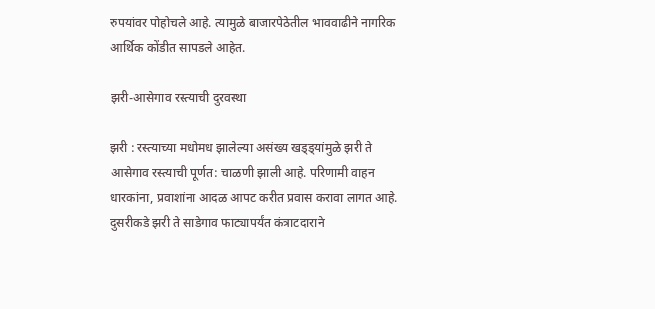रुपयांवर पोहोचले आहे. त्यामुळे बाजारपेठेतील भाववाढीने नागरिक आर्थिक कोंडीत सापडले आहेत.

झरी-आसेगाव रस्त्याची दुरवस्था

झरी : रस्त्याच्या मधोमध झालेल्या असंख्य खड्ड्यांमुळे झरी ते आसेगाव रस्त्याची पूर्णत: चाळणी झाली आहे. परिणामी वाहन धारकांना, प्रवाशांना आदळ आपट करीत प्रवास करावा लागत आहे. दुसरीकडे झरी ते साडेगाव फाट्यापर्यंत कंत्राटदाराने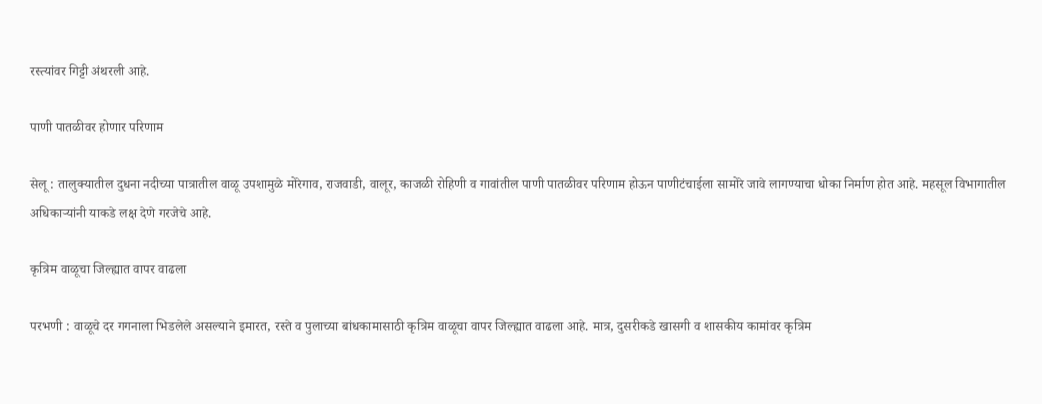रस्त्यांवर गिट्टी अंथरली आहे.

पाणी पातळीवर होणार परिणाम

सेलू : तालुक्यातील दुधना नदीच्या पात्रातील वाळू उपशामुळे मोरेगाव, राजवाडी, वालूर, काजळी रोहिणी व गावांतील पाणी पातळीवर परिणाम होऊन पाणीटंचाईला सामोरे जावे लागण्याचा धोका निर्माण होत आहे. महसूल विभागातील अधिकाऱ्यांनी याकडे लक्ष देणे गरजेचे आहे.

कृत्रिम वाळूचा जिल्ह्यात वापर वाढला

परभणी : वाळूचे दर गगनाला भिडलेले असल्याने इमारत, रस्ते व पुलाच्या बांधकामासाठी कृत्रिम वाळूचा वापर जिल्ह्यात वाढला आहे. मात्र, दुसरीकडे खासगी व शासकीय कामांवर कृत्रिम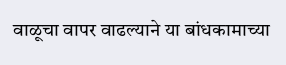वाळूचा वापर वाढल्याने या बांधकामाच्या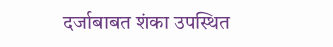दर्जाबाबत शंका उपस्थित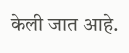केली जात आहे.